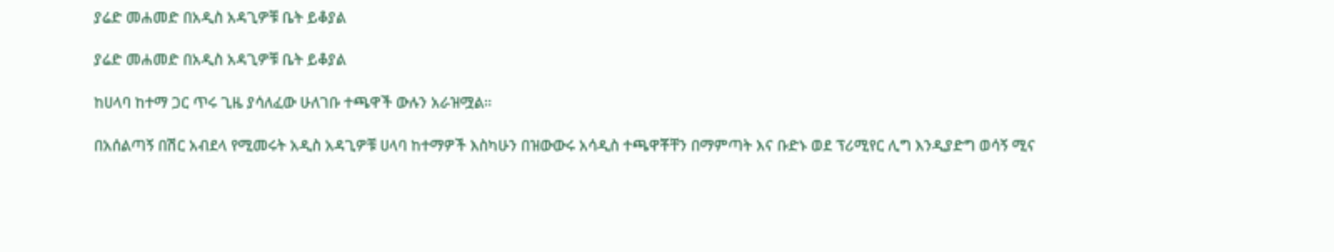ያሬድ መሐመድ በአዲስ አዳጊዎቹ ቤት ይቆያል

ያሬድ መሐመድ በአዲስ አዳጊዎቹ ቤት ይቆያል

ከሀላባ ከተማ ጋር ጥሩ ጊዜ ያሳለፈው ሁለገቡ ተጫዋች ውሉን አራዝሟል።

በአሰልጣኝ በሽር አብደላ የሚመሩት አዲስ አዳጊዎቹ ሀላባ ከተማዎች እስካሁን በዝውውሩ አሳዲስ ተጫዋቾቸን በማምጣት እና ቡድኑ ወደ ፕሪሚየር ሊግ እንዲያድግ ወሳኝ ሚና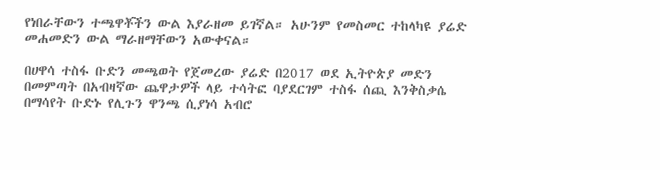የነበራቸውን ተጫዋቾችን ውል እያራዘመ ይገኛል። አሁንም የመስመር ተከላካዩ ያሬድ መሐመድን ውል ማራዘማቸውን አውቀናል።

በሀዋሳ ተስፋ ቡድን መጫወት የጀመረው ያሬድ በ2017 ወደ ኢትዮጵያ መድን በመምጣት በአብዛኛው ጨዋታዎች ላይ ተሳትፎ ባያደርገም ተስፋ ሰጪ እንቅስቃሴ በማሳየት ቡድኑ የሊጉን ዋንጫ ሲያነሳ አብሮ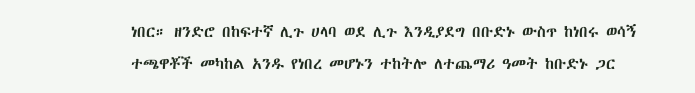ነበር። ዘንድሮ በከፍተኛ ሊጉ ሀላባ ወደ ሊጉ እንዲያደግ በቡድኑ ውስጥ ከነበሩ ወሳኝ ተጫዋቾች መካከል አንዱ የነበረ መሆኑን ተከትሎ ለተጨማሪ ዓመት ከቡድኑ ጋር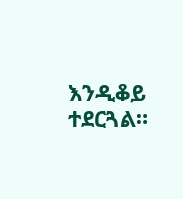እንዲቆይ ተደርጓል።